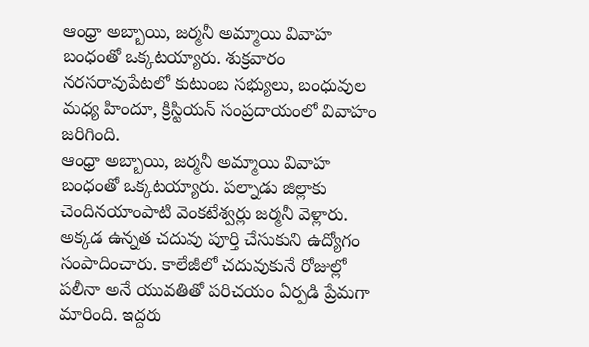ఆంధ్రా అబ్బాయి, జర్మనీ అమ్మాయి వివాహ బంధంతో ఒక్కటయ్యారు. శుక్రవారం నరసరావుపేటలో కుటుంబ సభ్యులు, బంధువుల మధ్య హిందూ, క్రిస్టియన్ సంప్రదాయంలో వివాహం జరిగింది.
ఆంధ్రా అబ్బాయి, జర్మనీ అమ్మాయి వివాహ బంధంతో ఒక్కటయ్యారు. పల్నాడు జిల్లాకు చెందినయాంపాటి వెంకటేశ్వర్లు జర్మనీ వెళ్లారు. అక్కడ ఉన్నత చదువు పూర్తి చేసుకుని ఉద్యోగం సంపాదించారు. కాలేజీలో చదువుకునే రోజుల్లో పలీనా అనే యువతితో పరిచయం ఏర్పడి ప్రేమగా మారింది. ఇద్దరు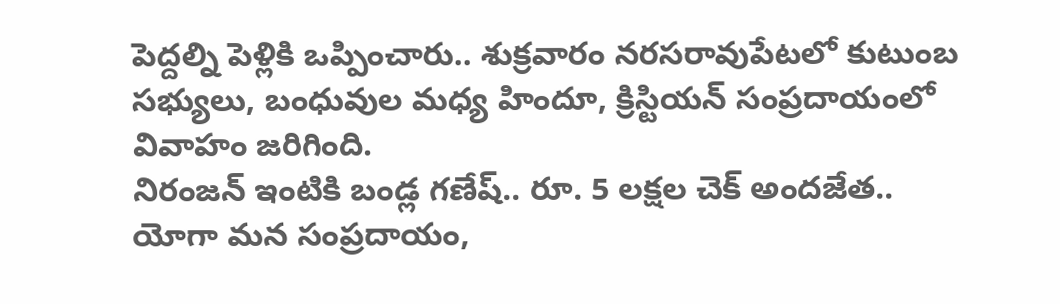పెద్దల్ని పెళ్లికి ఒప్పించారు.. శుక్రవారం నరసరావుపేటలో కుటుంబ సభ్యులు, బంధువుల మధ్య హిందూ, క్రిస్టియన్ సంప్రదాయంలో వివాహం జరిగింది.
నిరంజన్ ఇంటికి బండ్ల గణేష్.. రూ. 5 లక్షల చెక్ అందజేత..
యోగా మన సంప్రదాయం,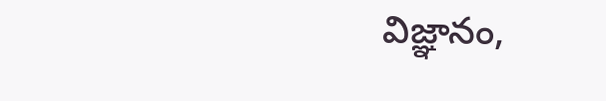విజ్ఞానం,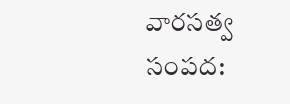వారసత్వ సంపద: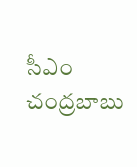సీఎం చంద్రబాబు